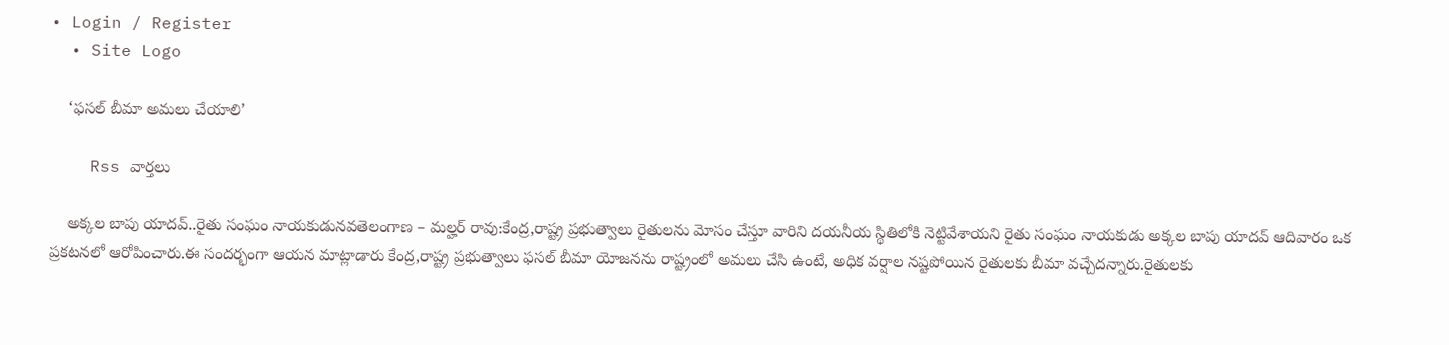• Login / Register
  • Site Logo

    ‘ఫసల్ బీమా అమలు చేయాలి’

    Rss వార్తలు

    అక్కల బాపు యాదవ్..రైతు సంఘం నాయకుడునవతెలంగాణ – మల్హర్ రావు:కేంద్ర,రాష్ట్ర ప్రభుత్వాలు రైతులను మోసం చేస్తూ వారిని దయనీయ స్థితిలోకి నెట్టివేశాయని రైతు సంఘం నాయకుడు అక్కల బాపు యాదవ్ ఆదివారం ఒక ప్రకటనలో ఆరోపించారు.ఈ సందర్భంగా ఆయన మాట్లాడారు కేంద్ర,రాష్ట్ర ప్రభుత్వాలు ఫసల్ బీమా యోజనను రాష్ట్రంలో అమలు చేసి ఉంటే, అధిక వర్షాల నష్టపోయిన రైతులకు బీమా వచ్చేదన్నారు.రైతులకు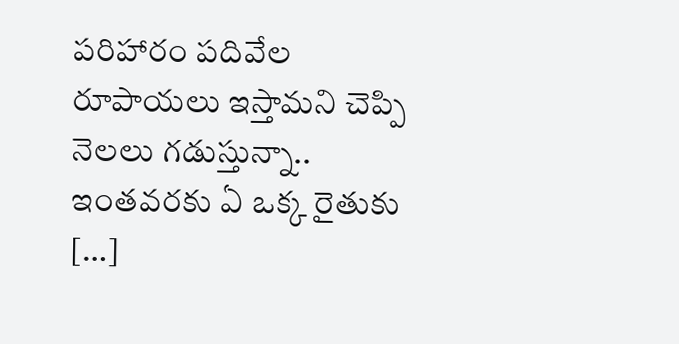పరిహారం పదివేల రూపాయలు ఇస్తామని చెప్పి నెలలు గడుస్తున్నా.. ఇంతవరకు ఏ ఒక్క రైతుకు […]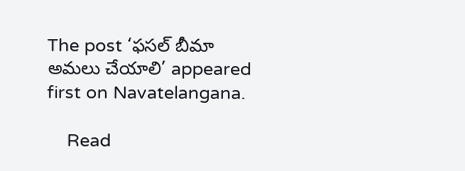The post ‘ఫసల్ బీమా అమలు చేయాలి’ appeared first on Navatelangana.

    Read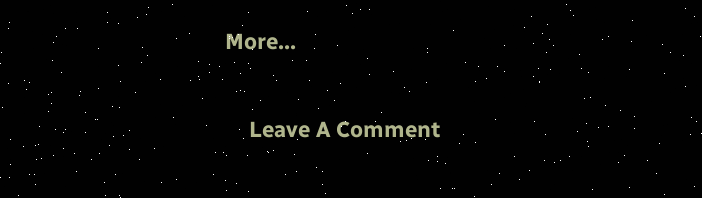More...

    Leave A Comment